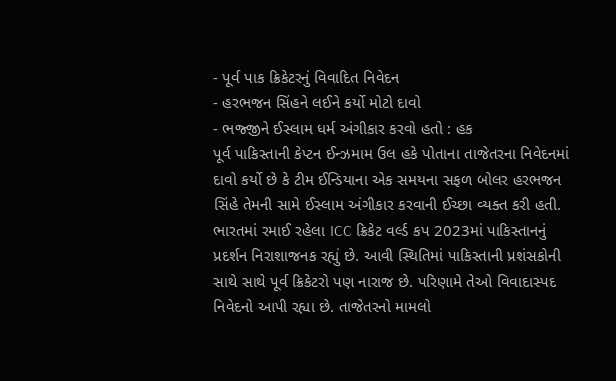- પૂર્વ પાક ક્રિકેટરનું વિવાદિત નિવેદન
- હરભજન સિંહને લઈને કર્યો મોટો દાવો
- ભજ્જીને ઈસ્લામ ધર્મ અંગીકાર કરવો હતો : હક
પૂર્વ પાકિસ્તાની કેપ્ટન ઈન્ઝમામ ઉલ હકે પોતાના તાજેતરના નિવેદનમાં દાવો કર્યો છે કે ટીમ ઈન્ડિયાના એક સમયના સફળ બોલર હરભજન સિંહે તેમની સામે ઈસ્લામ અંગીકાર કરવાની ઈચ્છા વ્યક્ત કરી હતી.
ભારતમાં રમાઈ રહેલા ICC ક્રિકેટ વર્લ્ડ કપ 2023માં પાકિસ્તાનનું પ્રદર્શન નિરાશાજનક રહ્યું છે. આવી સ્થિતિમાં પાકિસ્તાની પ્રશંસકોની સાથે સાથે પૂર્વ ક્રિકેટરો પણ નારાજ છે. પરિણામે તેઓ વિવાદાસ્પદ નિવેદનો આપી રહ્યા છે. તાજેતરનો મામલો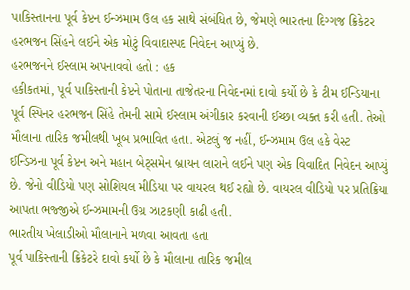પાકિસ્તાનના પૂર્વ કેપ્ટન ઈન્ઝમામ ઉલ હક સાથે સંબંધિત છે, જેમણે ભારતના દિગ્ગજ ક્રિકેટર હરભજન સિંહને લઈને એક મોટું વિવાદાસ્પદ નિવેદન આપ્યું છે.
હરભજનને ઈસ્લામ અપનાવવો હતો : હક
હકીકતમાં, પૂર્વ પાકિસ્તાની કેપ્ટને પોતાના તાજેતરના નિવેદનમાં દાવો કર્યો છે કે ટીમ ઈન્ડિયાના પૂર્વ સ્પિનર હરભજન સિંહે તેમની સામે ઈસ્લામ અંગીકાર કરવાની ઈચ્છા વ્યક્ત કરી હતી. તેઓ મૌલાના તારિક જમીલથી ખૂબ પ્રભાવિત હતા. એટલું જ નહીં, ઈન્ઝમામ ઉલ હકે વેસ્ટ ઈન્ડિઝના પૂર્વ કેપ્ટન અને મહાન બેટ્સમેન બ્રાયન લારાને લઈને પણ એક વિવાદિત નિવેદન આપ્યું છે. જેનો વીડિયો પણ સોશિયલ મીડિયા પર વાયરલ થઈ રહ્યો છે. વાયરલ વીડિયો પર પ્રતિક્રિયા આપતા ભજ્જીએ ઈન્ઝમામની ઉગ્ર ઝાટકણી કાઢી હતી.
ભારતીય ખેલાડીઓ મૌલાનાને મળવા આવતા હતા
પૂર્વ પાકિસ્તાની ક્રિકેટરે દાવો કર્યો છે કે મૌલાના તારિક જમીલ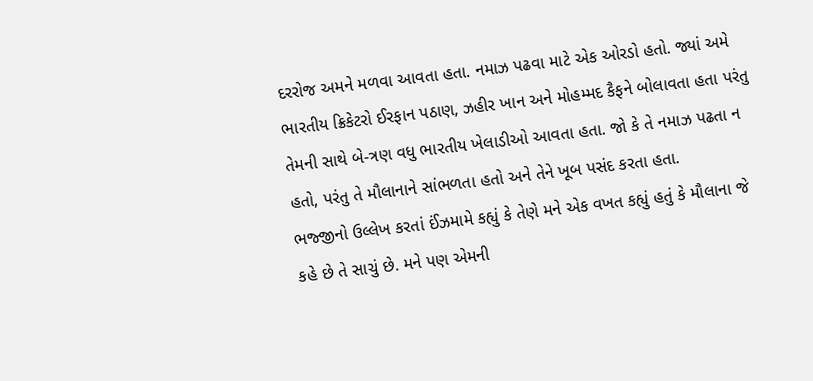દરરોજ અમને મળવા આવતા હતા. નમાઝ પઢવા માટે એક ઓરડો હતો. જ્યાં અમે ભારતીય ક્રિકેટરો ઈરફાન પઠાણ, ઝહીર ખાન અને મોહમ્મદ કૈફને બોલાવતા હતા પરંતુ તેમની સાથે બે-ત્રણ વધુ ભારતીય ખેલાડીઓ આવતા હતા. જો કે તે નમાઝ પઢતા ન હતો, પરંતુ તે મૌલાનાને સાંભળતા હતો અને તેને ખૂબ પસંદ કરતા હતા.
ભજ્જીનો ઉલ્લેખ કરતાં ઈંઝમામે કહ્યું કે તેણે મને એક વખત કહ્યું હતું કે મૌલાના જે કહે છે તે સાચું છે. મને પણ એમની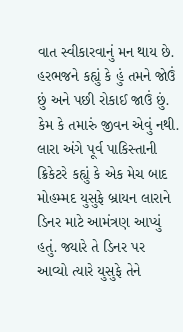વાત સ્વીકારવાનું મન થાય છે. હરભજને કહ્યું કે હું તમને જોઉં છું અને પછી રોકાઈ જાઉં છું. કેમ કે તમારું જીવન એવું નથી. લારા અંગે પૂર્વ પાકિસ્તાની ક્રિકેટરે કહ્યું કે એક મેચ બાદ મોહમ્મદ યુસુફે બ્રાયન લારાને ડિનર માટે આમંત્રણ આપ્યું હતું. જ્યારે તે ડિનર પર આવ્યો ત્યારે યુસુફે તેને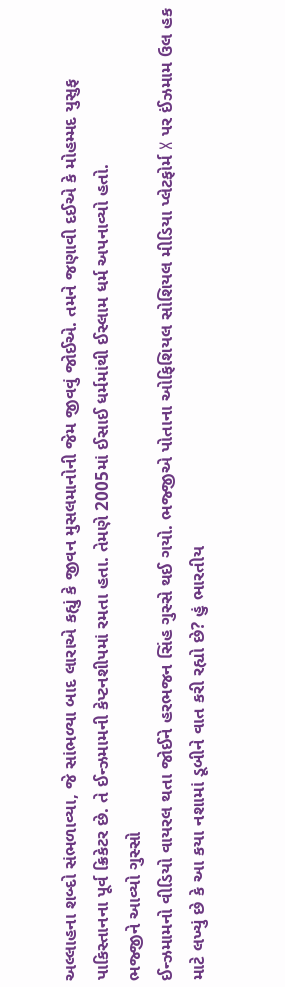અલ્લાહના શબ્દો સંભળાવ્યા, જે સાંભળ્યા બાદ લારાએ કહ્યું કે જીવન મુસલમાનોની જેમ જીવવું જોઈએ. તમને જણાવી દઈએ કે મોહમ્મદ યુસુફ પાકિસ્તાનના પૂર્વ ક્રિકેટર છે. તે ઈન્ઝમામની કેપ્ટનશીપમાં રમતા હતા. તેમણે 2005માં ઈસાઈ ધર્મમાંથી ઈસ્લામ ધર્મ અપનાવ્યો હતો.
ભજ્જીને આવ્યો ગુસ્સો
ઈન્ઝમામનો વીડિયો વાયરલ થતા જોઈને હરભજન સિંહ ગુસ્સે થઈ ગયો. ભજ્જીએ પોતાના ઓફિશિયલ સોશિયલ મીડિયા પ્લેટફોર્મ X પર ઈંઝમામ ઉલ હક માટે લખ્યું છે કે આ કયા નશામાં ડૂબીને વાત કરી રહ્યો છે? હું ભારતીય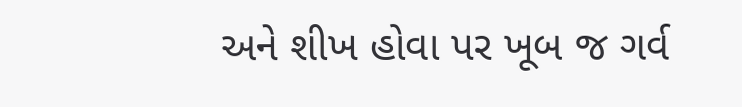અને શીખ હોવા પર ખૂબ જ ગર્વ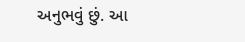અનુભવું છું. આ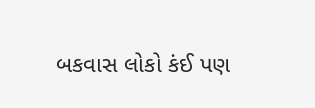બકવાસ લોકો કંઈ પણ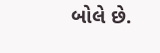બોલે છે.